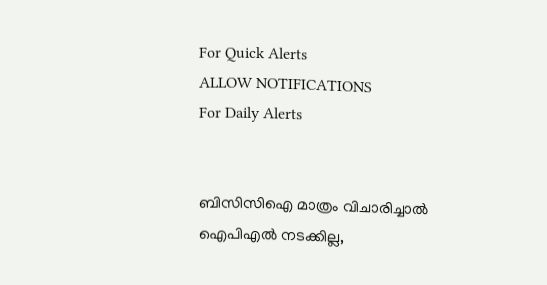For Quick Alerts
ALLOW NOTIFICATIONS
For Daily Alerts


ബിസിസിഐ മാത്രം വിചാരിച്ചാല്‍ ഐപിഎല്‍ നടക്കില്ല,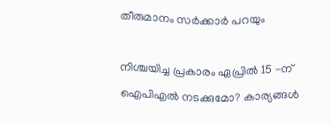തീരുമാനം സര്‍ക്കാര്‍ പറയും

നിശ്ചയിച്ച പ്രകാരം ഏപ്രില്‍ 15 -ന് ഐപിഎല്‍ നടക്കുമോ? കാര്യങ്ങള്‍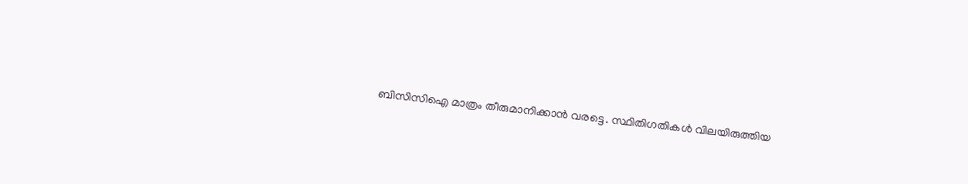ബിസിസിഐ മാത്രം തീരുമാനിക്കാന്‍ വരട്ടെ. സ്ഥിതിഗതികള്‍ വിലയിരുത്തിയ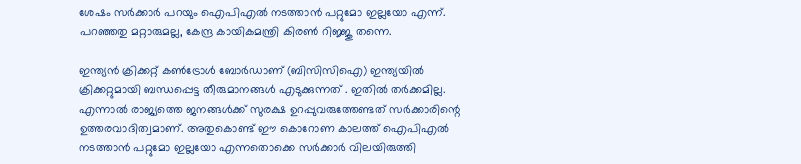ശേഷം സര്‍ക്കാര്‍ പറയും ഐപിഎല്‍ നടത്താന്‍ പറ്റുമോ ഇല്ലയോ എന്ന്. പറഞ്ഞതു മറ്റാരുമല്ല, കേന്ദ്ര കായികമന്ത്രി കിരണ്‍ റിജ്ജു തന്നെ.

ഇന്ത്യന്‍ ക്രിക്കറ്റ് കണ്‍ട്രോള്‍ ബോര്‍ഡാണ് (ബിസിസിഐ) ഇന്ത്യയില്‍ ക്രിക്കറ്റുമായി ബന്ധപ്പെട്ട തീരുമാനങ്ങള്‍ എടുക്കുന്നത് . ഇതില്‍ തര്‍ക്കമില്ല. എന്നാല്‍ രാജ്യത്തെ ജനങ്ങള്‍ക്ക് സുരക്ഷ ഉറപ്പുവരുത്തേണ്ടത് സര്‍ക്കാരിന്റെ ഉത്തരവാദിത്വമാണ്. അതുകൊണ്ട് ഈ കൊറോണ കാലത്ത് ഐപിഎല്‍ നടത്താന്‍ പറ്റുമോ ഇല്ലയോ എന്നതൊക്കെ സര്‍ക്കാര്‍ വിലയിരുത്തി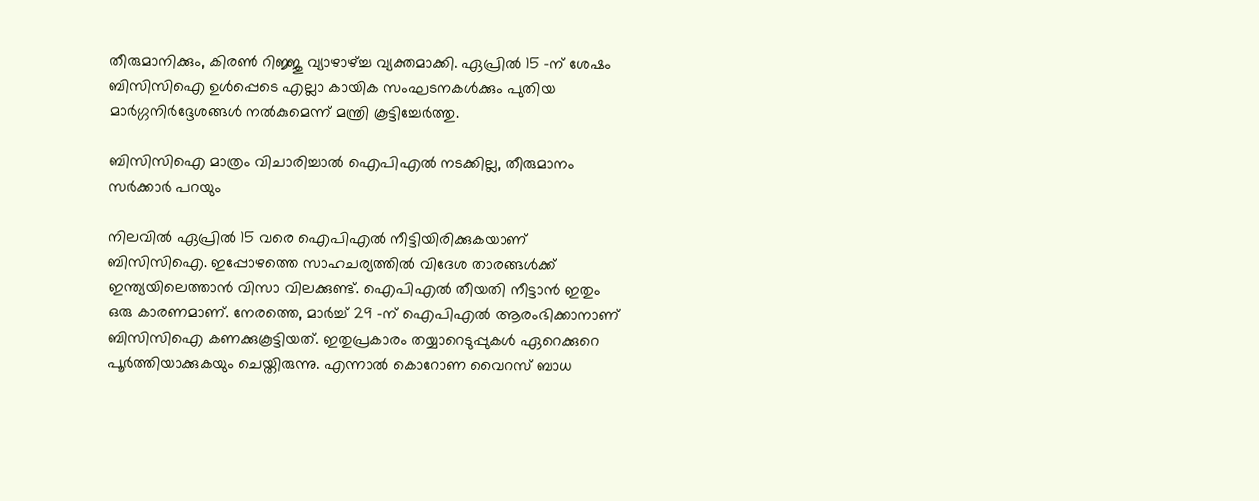തീരുമാനിക്കും, കിരണ്‍ റിജ്ജു വ്യാഴാഴ്ച്ച വ്യക്തമാക്കി. ഏപ്രില്‍ 15 -ന് ശേഷം ബിസിസിഐ ഉള്‍പ്പെടെ എല്ലാ കായിക സംഘടനകള്‍ക്കും പുതിയ മാര്‍ഗ്ഗനിര്‍ദ്ദേശങ്ങള്‍ നല്‍കുമെന്ന് മന്ത്രി കൂട്ടിച്ചേര്‍ത്തു.

ബിസിസിഐ മാത്രം വിചാരിച്ചാല്‍ ഐപിഎല്‍ നടക്കില്ല, തീരുമാനം സര്‍ക്കാര്‍ പറയും

നിലവില്‍ ഏപ്രില്‍ 15 വരെ ഐപിഎല്‍ നീട്ടിയിരിക്കുകയാണ് ബിസിസിഐ. ഇപ്പോഴത്തെ സാഹചര്യത്തില്‍ വിദേശ താരങ്ങള്‍ക്ക് ഇന്ത്യയിലെത്താന്‍ വിസാ വിലക്കുണ്ട്. ഐപിഎല്‍ തീയതി നീട്ടാന്‍ ഇതും ഒരു കാരണമാണ്. നേരത്തെ, മാര്‍ച്ച് 29 -ന് ഐപിഎല്‍ ആരംഭിക്കാനാണ് ബിസിസിഐ കണക്കുകൂട്ടിയത്. ഇതുപ്രകാരം തയ്യാറെടുപ്പുകള്‍ ഏറെക്കുറെ പൂര്‍ത്തിയാക്കുകയും ചെയ്തിരുന്നു. എന്നാല്‍ കൊറോണ വൈറസ് ബാധ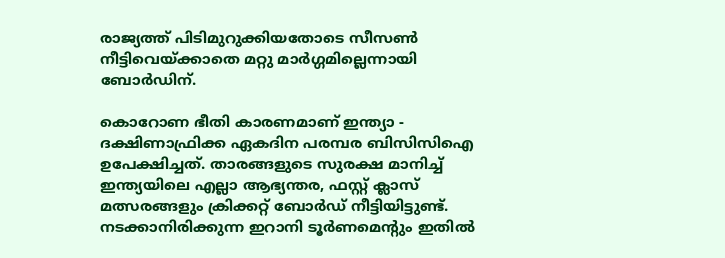രാജ്യത്ത് പിടിമുറുക്കിയതോടെ സീസണ്‍ നീട്ടിവെയ്ക്കാതെ മറ്റു മാര്‍ഗ്ഗമില്ലെന്നായി ബോര്‍ഡിന്.

കൊറോണ ഭീതി കാരണമാണ് ഇന്ത്യാ - ദക്ഷിണാഫ്രിക്ക ഏകദിന പരമ്പര ബിസിസിഐ ഉപേക്ഷിച്ചത്. താരങ്ങളുടെ സുരക്ഷ മാനിച്ച് ഇന്ത്യയിലെ എല്ലാ ആഭ്യന്തര, ഫസ്റ്റ് ക്ലാസ് മത്സരങ്ങളും ക്രിക്കറ്റ് ബോര്‍ഡ് നീട്ടിയിട്ടുണ്ട്. നടക്കാനിരിക്കുന്ന ഇറാനി ടൂര്‍ണമെന്റും ഇതില്‍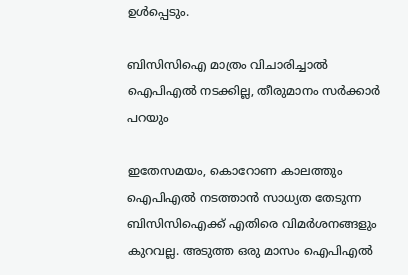ഉള്‍പ്പെടും.

ബിസിസിഐ മാത്രം വിചാരിച്ചാല്‍ ഐപിഎല്‍ നടക്കില്ല, തീരുമാനം സര്‍ക്കാര്‍ പറയും

ഇതേസമയം, കൊറോണ കാലത്തും ഐപിഎല്‍ നടത്താന്‍ സാധ്യത തേടുന്ന ബിസിസിഐക്ക് എതിരെ വിമര്‍ശനങ്ങളും കുറവല്ല. അടുത്ത ഒരു മാസം ഐപിഎല്‍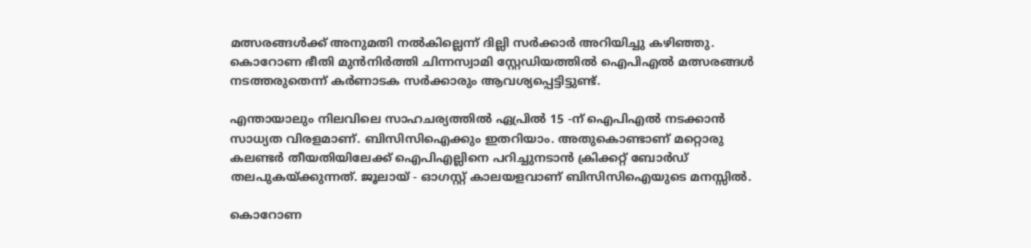മത്സരങ്ങള്‍ക്ക് അനുമതി നല്‍കില്ലെന്ന് ദില്ലി സര്‍ക്കാര്‍ അറിയിച്ചു കഴിഞ്ഞു. കൊറോണ ഭീതി മുന്‍നിര്‍ത്തി ചിന്നസ്വാമി സ്റ്റേഡിയത്തില്‍ ഐപിഎല്‍ മത്സരങ്ങള്‍ നടത്തരുതെന്ന് കര്‍ണാടക സര്‍ക്കാരും ആവശ്യപ്പെട്ടിട്ടുണ്ട്.

എന്തായാലും നിലവിലെ സാഹചര്യത്തില്‍ ഏപ്രില്‍ 15 -ന് ഐപിഎല്‍ നടക്കാന്‍ സാധ്യത വിരളമാണ്. ബിസിസിഐക്കും ഇതറിയാം. അതുകൊണ്ടാണ് മറ്റൊരു കലണ്ടര്‍ തീയതിയിലേക്ക് ഐപിഎല്ലിനെ പറിച്ചുനടാന്‍ ക്രിക്കറ്റ് ബോര്‍ഡ് തലപുകയ്ക്കുന്നത്. ജൂലായ് - ഓഗസ്റ്റ് കാലയളവാണ് ബിസിസിഐയുടെ മനസ്സില്‍.

കൊറോണ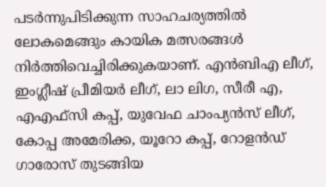പടര്‍ന്നുപിടിക്കുന്ന സാഹചര്യത്തില്‍ ലോകമെങ്ങും കായിക മത്സരങ്ങള്‍ നിര്‍ത്തിവെച്ചിരിക്കുകയാണ്. എന്‍ബിഎ ലീഗ്, ഇംഗ്ലീഷ് പ്രീമിയര്‍ ലീഗ്, ലാ ലിഗ, സീരീ എ, എഎഫ്‌സി കപ്പ്, യുവേഫ ചാംപ്യന്‍സ് ലീഗ്, കോപ്പ അമേരിക്ക, യൂറോ കപ്പ്, റോളന്‍ഡ് ഗാരോസ് തുടങ്ങിയ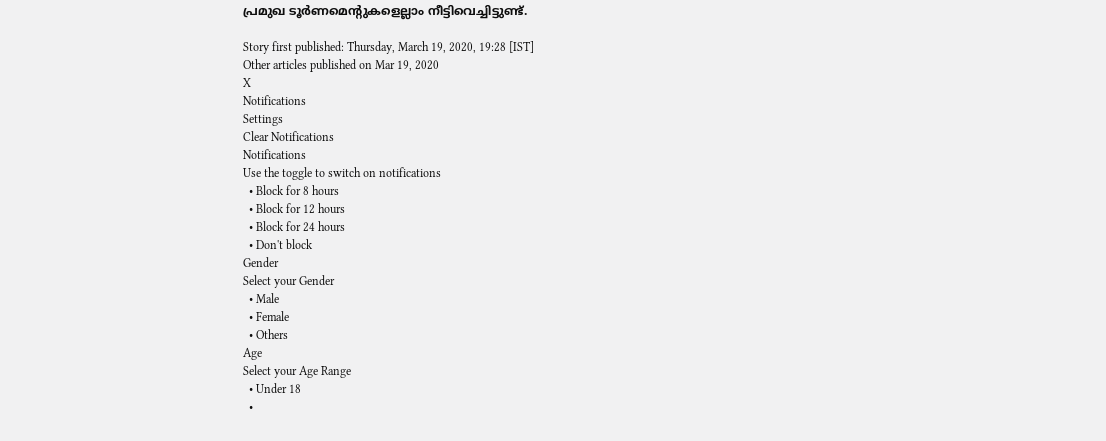പ്രമുഖ ടൂര്‍ണമെന്റുകളെല്ലാം നീട്ടിവെച്ചിട്ടുണ്ട്.

Story first published: Thursday, March 19, 2020, 19:28 [IST]
Other articles published on Mar 19, 2020
X
Notifications
Settings
Clear Notifications
Notifications
Use the toggle to switch on notifications
  • Block for 8 hours
  • Block for 12 hours
  • Block for 24 hours
  • Don't block
Gender
Select your Gender
  • Male
  • Female
  • Others
Age
Select your Age Range
  • Under 18
  •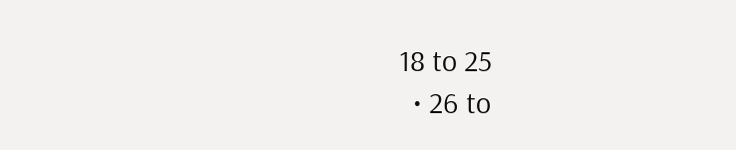18 to 25
  • 26 to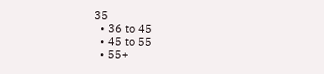35
  • 36 to 45
  • 45 to 55
  • 55+